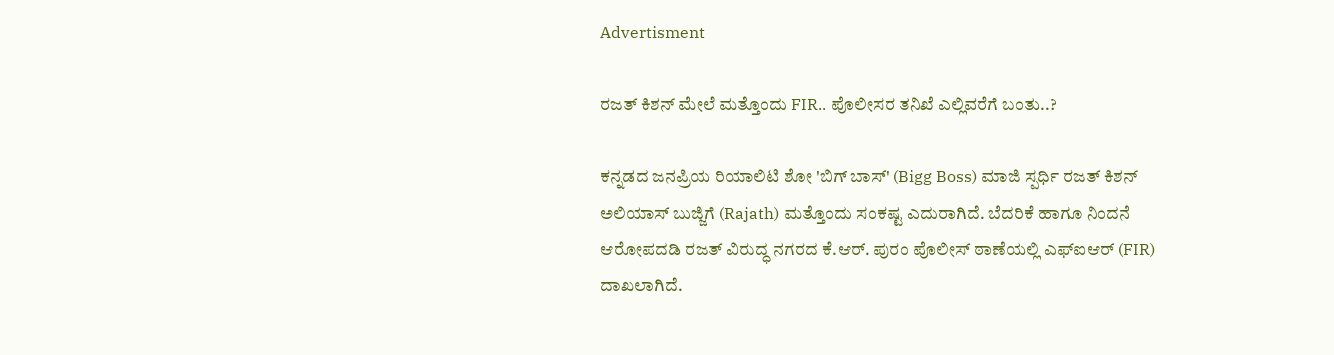Advertisment

ರಜತ್ ಕಿಶನ್ ಮೇಲೆ ಮತ್ತೊಂದು FIR.. ಪೊಲೀಸರ ತನಿಖೆ ಎಲ್ಲಿವರೆಗೆ ಬಂತು..?

ಕನ್ನಡದ ಜನಪ್ರಿಯ ರಿಯಾಲಿಟಿ ಶೋ 'ಬಿಗ್ ಬಾಸ್' (Bigg Boss) ಮಾಜಿ ಸ್ಪರ್ಧಿ ರಜತ್ ಕಿಶನ್ ಅಲಿಯಾಸ್ ಬುಜ್ಜಿಗೆ (Rajath) ಮತ್ತೊಂದು ಸಂಕಷ್ಟ ಎದುರಾಗಿದೆ. ಬೆದರಿಕೆ ಹಾಗೂ ನಿಂದನೆ ಆರೋಪದಡಿ ರಜತ್ ವಿರುದ್ಧ ನಗರದ ಕೆ.ಆರ್. ಪುರಂ ಪೊಲೀಸ್ ಠಾಣೆಯಲ್ಲಿ ಎಫ್‌ಐಆರ್ (FIR) ದಾಖಲಾಗಿದೆ.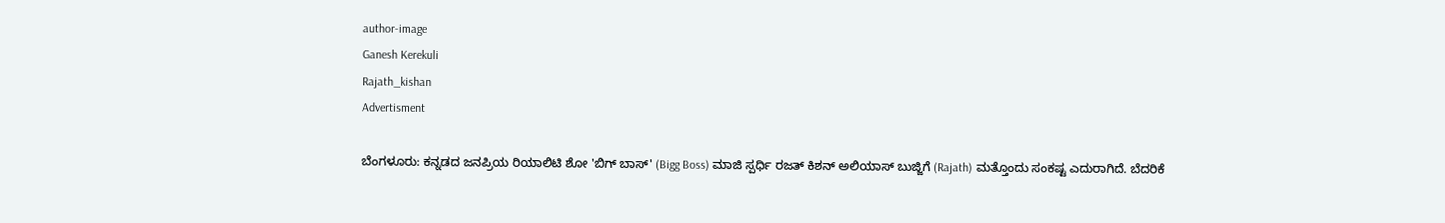author-image
Ganesh Kerekuli
Rajath_kishan
Advertisment

ಬೆಂಗಳೂರು: ಕನ್ನಡದ ಜನಪ್ರಿಯ ರಿಯಾಲಿಟಿ ಶೋ 'ಬಿಗ್ ಬಾಸ್' (Bigg Boss) ಮಾಜಿ ಸ್ಪರ್ಧಿ ರಜತ್ ಕಿಶನ್ ಅಲಿಯಾಸ್ ಬುಜ್ಜಿಗೆ (Rajath) ಮತ್ತೊಂದು ಸಂಕಷ್ಟ ಎದುರಾಗಿದೆ. ಬೆದರಿಕೆ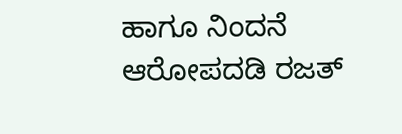ಹಾಗೂ ನಿಂದನೆ ಆರೋಪದಡಿ ರಜತ್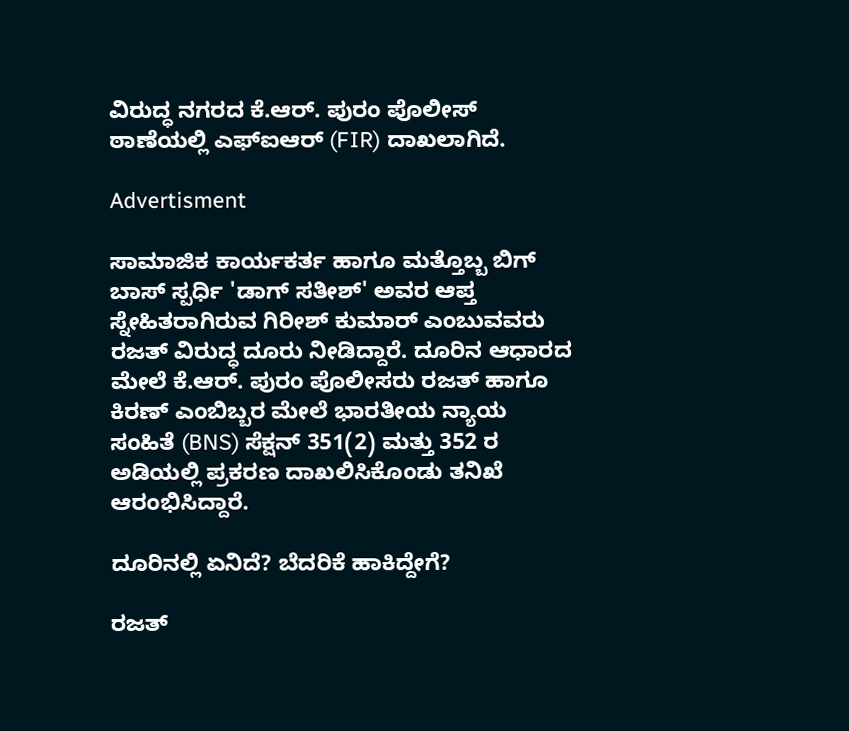ವಿರುದ್ಧ ನಗರದ ಕೆ.ಆರ್. ಪುರಂ ಪೊಲೀಸ್ ಠಾಣೆಯಲ್ಲಿ ಎಫ್‌ಐಆರ್ (FIR) ದಾಖಲಾಗಿದೆ.

Advertisment

ಸಾಮಾಜಿಕ ಕಾರ್ಯಕರ್ತ ಹಾಗೂ ಮತ್ತೊಬ್ಬ ಬಿಗ್ ಬಾಸ್ ಸ್ಪರ್ಧಿ 'ಡಾಗ್ ಸತೀಶ್' ಅವರ ಆಪ್ತ ಸ್ನೇಹಿತರಾಗಿರುವ ಗಿರೀಶ್ ಕುಮಾರ್ ಎಂಬುವವರು ರಜತ್ ವಿರುದ್ಧ ದೂರು ನೀಡಿದ್ದಾರೆ. ದೂರಿನ ಆಧಾರದ ಮೇಲೆ ಕೆ.ಆರ್. ಪುರಂ ಪೊಲೀಸರು ರಜತ್ ಹಾಗೂ ಕಿರಣ್ ಎಂಬಿಬ್ಬರ ಮೇಲೆ ಭಾರತೀಯ ನ್ಯಾಯ ಸಂಹಿತೆ (BNS) ಸೆಕ್ಷನ್ 351(2) ಮತ್ತು 352 ರ ಅಡಿಯಲ್ಲಿ ಪ್ರಕರಣ ದಾಖಲಿಸಿಕೊಂಡು ತನಿಖೆ ಆರಂಭಿಸಿದ್ದಾರೆ.

ದೂರಿನಲ್ಲಿ ಏನಿದೆ? ಬೆದರಿಕೆ ಹಾಕಿದ್ದೇಗೆ?

ರಜತ್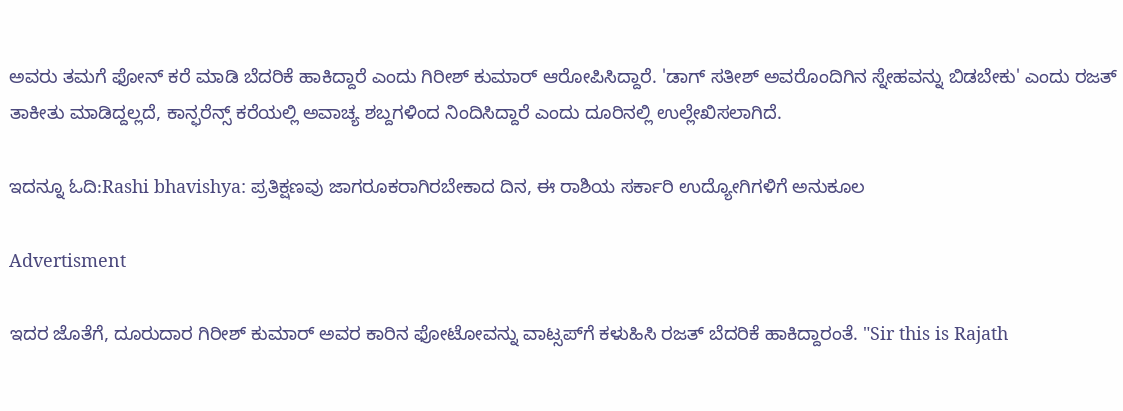ಅವರು ತಮಗೆ ಫೋನ್ ಕರೆ ಮಾಡಿ ಬೆದರಿಕೆ ಹಾಕಿದ್ದಾರೆ ಎಂದು ಗಿರೀಶ್ ಕುಮಾರ್ ಆರೋಪಿಸಿದ್ದಾರೆ. 'ಡಾಗ್ ಸತೀಶ್ ಅವರೊಂದಿಗಿನ ಸ್ನೇಹವನ್ನು ಬಿಡಬೇಕು' ಎಂದು ರಜತ್ ತಾಕೀತು ಮಾಡಿದ್ದಲ್ಲದೆ, ಕಾನ್ಫರೆನ್ಸ್ ಕರೆಯಲ್ಲಿ ಅವಾಚ್ಯ ಶಬ್ದಗಳಿಂದ ನಿಂದಿಸಿದ್ದಾರೆ ಎಂದು ದೂರಿನಲ್ಲಿ ಉಲ್ಲೇಖಿಸಲಾಗಿದೆ.

ಇದನ್ನೂ ಓದಿ:Rashi bhavishya: ಪ್ರತಿಕ್ಷಣವು ಜಾಗರೂಕರಾಗಿರಬೇಕಾದ ದಿನ, ಈ ರಾಶಿಯ ಸರ್ಕಾರಿ ಉದ್ಯೋಗಿಗಳಿಗೆ ಅನುಕೂಲ

Advertisment

ಇದರ ಜೊತೆಗೆ, ದೂರುದಾರ ಗಿರೀಶ್ ಕುಮಾರ್ ಅವರ ಕಾರಿನ ಫೋಟೋವನ್ನು ವಾಟ್ಸಪ್‌ಗೆ ಕಳುಹಿಸಿ ರಜತ್ ಬೆದರಿಕೆ ಹಾಕಿದ್ದಾರಂತೆ. "Sir this is Rajath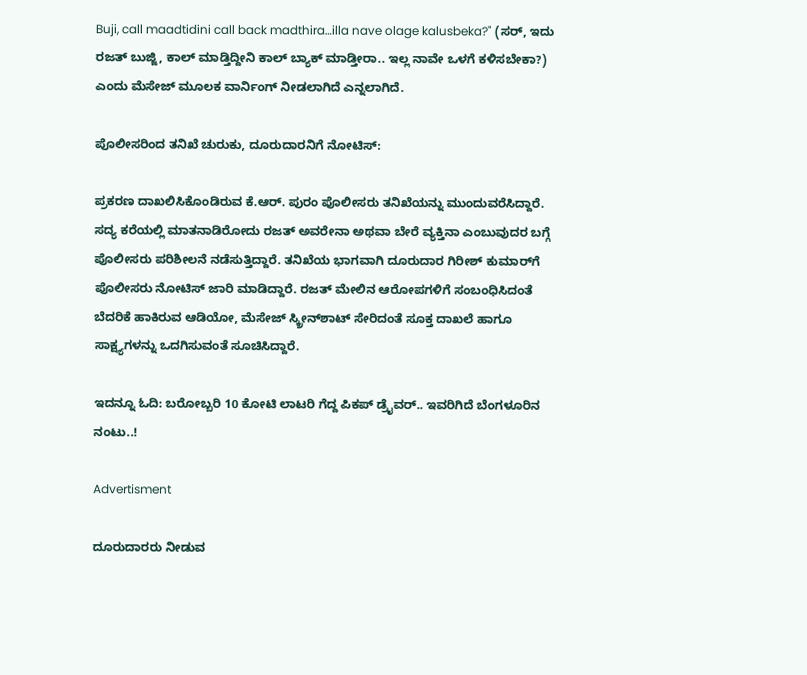Buji, call maadtidini call back madthira…illa nave olage kalusbeka?" (ಸರ್, ಇದು ರಜತ್ ಬುಜ್ಜಿ, ಕಾಲ್ ಮಾಡ್ತಿದ್ದೀನಿ ಕಾಲ್ ಬ್ಯಾಕ್ ಮಾಡ್ತೀರಾ.. ಇಲ್ಲ ನಾವೇ ಒಳಗೆ ಕಳಿಸಬೇಕಾ?) ಎಂದು ಮೆಸೇಜ್ ಮೂಲಕ ವಾರ್ನಿಂಗ್ ನೀಡಲಾಗಿದೆ ಎನ್ನಲಾಗಿದೆ.

ಪೊಲೀಸರಿಂದ ತನಿಖೆ ಚುರುಕು, ದೂರುದಾರನಿಗೆ ನೋಟಿಸ್:

ಪ್ರಕರಣ ದಾಖಲಿಸಿಕೊಂಡಿರುವ ಕೆ.ಆರ್. ಪುರಂ ಪೊಲೀಸರು ತನಿಖೆಯನ್ನು ಮುಂದುವರೆಸಿದ್ದಾರೆ. ಸದ್ಯ ಕರೆಯಲ್ಲಿ ಮಾತನಾಡಿರೋದು ರಜತ್ ಅವರೇನಾ ಅಥವಾ ಬೇರೆ ವ್ಯಕ್ತಿನಾ ಎಂಬುವುದರ ಬಗ್ಗೆ ಪೊಲೀಸರು ಪರಿಶೀಲನೆ ನಡೆಸುತ್ತಿದ್ದಾರೆ. ತನಿಖೆಯ ಭಾಗವಾಗಿ ದೂರುದಾರ ಗಿರೀಶ್ ಕುಮಾರ್‌ಗೆ ಪೊಲೀಸರು ನೋಟಿಸ್ ಜಾರಿ ಮಾಡಿದ್ದಾರೆ. ರಜತ್ ಮೇಲಿನ ಆರೋಪಗಳಿಗೆ ಸಂಬಂಧಿಸಿದಂತೆ ಬೆದರಿಕೆ ಹಾಕಿರುವ ಆಡಿಯೋ, ಮೆಸೇಜ್ ಸ್ಕ್ರೀನ್‌ಶಾಟ್ ಸೇರಿದಂತೆ ಸೂಕ್ತ ದಾಖಲೆ ಹಾಗೂ ಸಾಕ್ಷ್ಯಗಳನ್ನು ಒದಗಿಸುವಂತೆ ಸೂಚಿಸಿದ್ದಾರೆ.

ಇದನ್ನೂ ಓದಿ: ಬರೋಬ್ಬರಿ 10 ಕೋಟಿ ಲಾಟರಿ ಗೆದ್ದ ಪಿಕಪ್ ಡ್ರೈವರ್.. ಇವರಿಗಿದೆ ಬೆಂಗಳೂರಿನ ನಂಟು..!

Advertisment

ದೂರುದಾರರು ನೀಡುವ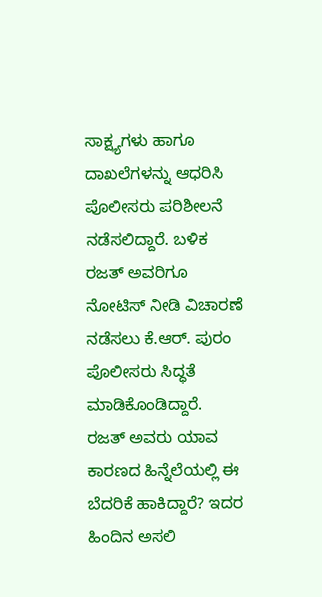ಸಾಕ್ಷ್ಯಗಳು ಹಾಗೂ ದಾಖಲೆಗಳನ್ನು ಆಧರಿಸಿ ಪೊಲೀಸರು ಪರಿಶೀಲನೆ ನಡೆಸಲಿದ್ದಾರೆ. ಬಳಿಕ ರಜತ್ ಅವರಿಗೂ ನೋಟಿಸ್ ನೀಡಿ ವಿಚಾರಣೆ ನಡೆಸಲು ಕೆ.ಆರ್. ಪುರಂ ಪೊಲೀಸರು ಸಿದ್ಧತೆ ಮಾಡಿಕೊಂಡಿದ್ದಾರೆ. ರಜತ್ ಅವರು ಯಾವ ಕಾರಣದ ಹಿನ್ನೆಲೆಯಲ್ಲಿ ಈ ಬೆದರಿಕೆ ಹಾಕಿದ್ದಾರೆ? ಇದರ ಹಿಂದಿನ ಅಸಲಿ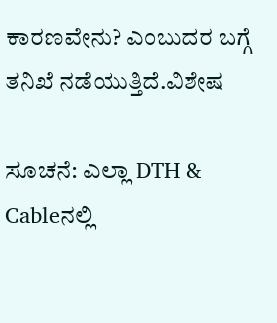ಕಾರಣವೇನು? ಎಂಬುದರ ಬಗ್ಗೆ ತನಿಖೆ ನಡೆಯುತ್ತಿದೆ.ವಿಶೇಷ

ಸೂಚನೆ: ಎಲ್ಲಾ DTH & Cableನಲ್ಲಿ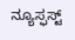ನ್ಯೂಸ್ಫಸ್ಟ್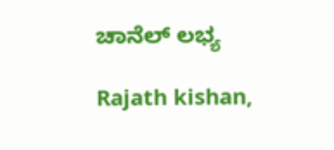ಚಾನೆಲ್ ಲಭ್ಯ

Rajath kishan,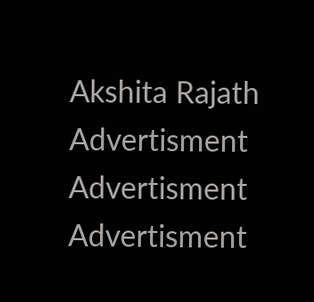Akshita Rajath
Advertisment
Advertisment
Advertisment